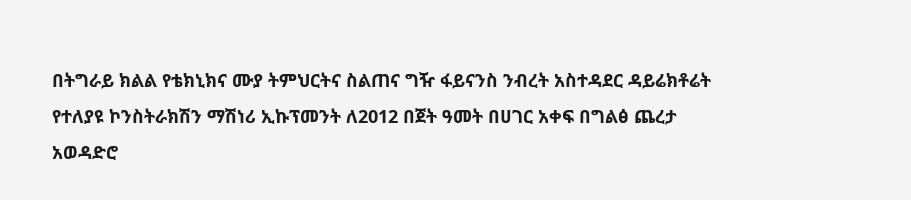በትግራይ ክልል የቴክኒክና ሙያ ትምህርትና ስልጠና ግዥ ፋይናንስ ንብረት አስተዳደር ዳይሬክቶሬት የተለያዩ ኮንስትራክሽን ማሽነሪ ኢኩፕመንት ለ2012 በጀት ዓመት በሀገር አቀፍ በግልፅ ጨረታ አወዳድሮ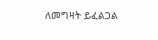ለመግዛት ይፈልጋል